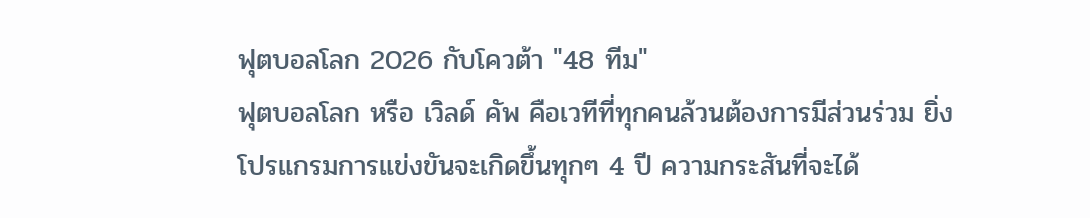ฟุตบอลโลก 2026 กับโควต้า "48 ทีม"
ฟุตบอลโลก หรือ เวิลด์ คัพ คือเวทีที่ทุกคนล้วนต้องการมีส่วนร่วม ยิ่งโปรแกรมการแข่งขันจะเกิดขึ้นทุกๆ 4 ปี ความกระสันที่จะได้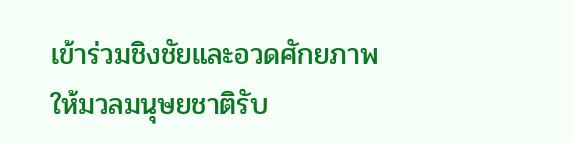เข้าร่วมชิงชัยและอวดศักยภาพให้มวลมนุษยชาติรับ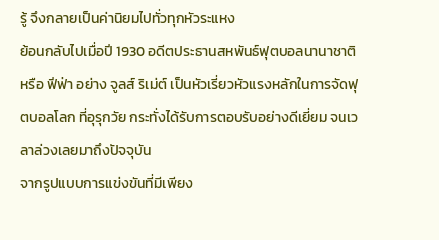รู้ จึงกลายเป็นค่านิยมไปทั่วทุกหัวระแหง
ย้อนกลับไปเมื่อปี 1930 อดีตประธานสหพันธ์ฟุตบอลนานาชาติ หรือ ฟีฟ่า อย่าง จูลส์ ริเม่ต์ เป็นหัวเรี่ยวหัวแรงหลักในการจัดฟุตบอลโลก ที่อุรุกวัย กระทั่งได้รับการตอบรับอย่างดีเยี่ยม จนเวลาล่วงเลยมาถึงปัจจุบัน
จากรูปแบบการแข่งขันที่มีเพียง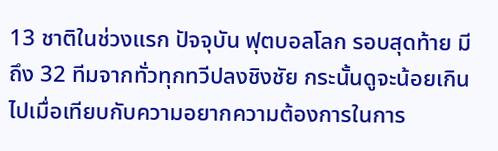13 ชาติในช่วงแรก ปัจจุบัน ฟุตบอลโลก รอบสุดท้าย มีถึง 32 ทีมจากทั่วทุกทวีปลงชิงชัย กระนั้นดูจะน้อยเกินไปเมื่อเทียบกับความอยากความต้องการในการ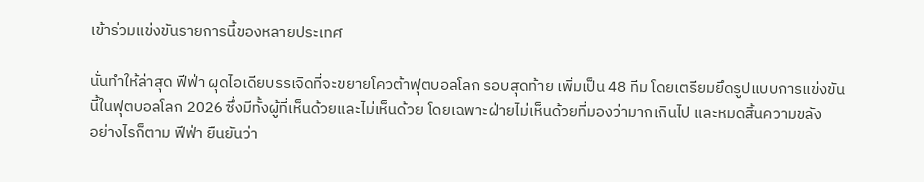เข้าร่วมแข่งขันรายการนี้ของหลายประเทศ

นั่นทำให้ล่าสุด ฟีฟ่า ผุดไอเดียบรรเจิดที่จะขยายโควต้าฟุตบอลโลก รอบสุดท้าย เพิ่มเป็น 48 ทีม โดยเตรียมยึดรูปแบบการแข่งขันนี้ในฟุตบอลโลก 2026 ซึ่งมีทั้งผู้ที่เห็นด้วยและไม่เห็นด้วย โดยเฉพาะฝ่ายไม่เห็นด้วยที่มองว่ามากเกินไป และหมดสิ้นความขลัง
อย่างไรก็ตาม ฟีฟ่า ยืนยันว่า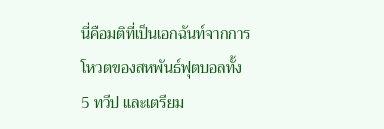นี่คือมติที่เป็นเอกฉันท์จากการโหวตของสหพันธ์ฟุตบอลทั้ง 5 ทวีป และเตรียม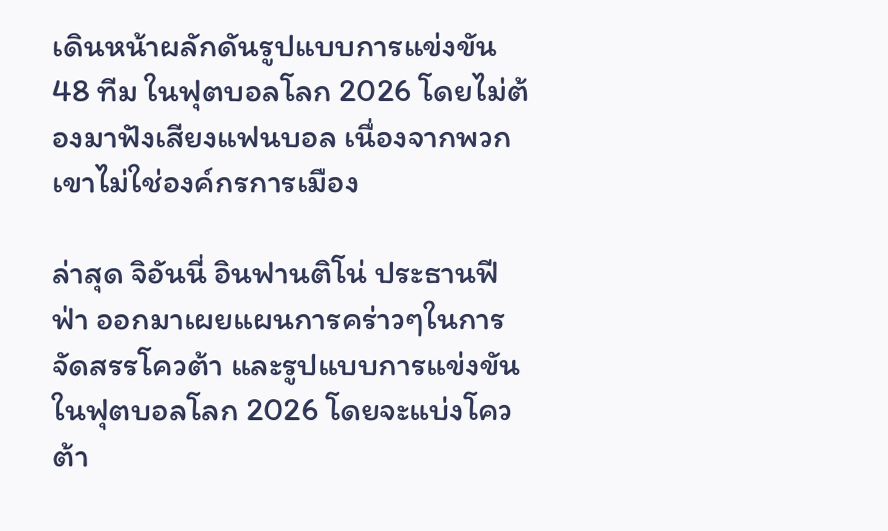เดินหน้าผลักดันรูปแบบการแข่งขัน 48 ทีม ในฟุตบอลโลก 2026 โดยไม่ต้องมาฟังเสียงแฟนบอล เนื่องจากพวกเขาไม่ใช่องค์กรการเมือง

ล่าสุด จิอันนี่ อินฟานติโน่ ประธานฟีฟ่า ออกมาเผยแผนการคร่าวๆในการจัดสรรโควต้า และรูปแบบการแข่งขันในฟุตบอลโลก 2026 โดยจะแบ่งโควต้า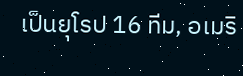เป็นยุโรป 16 ทีม, อเมริ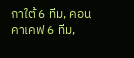กาใต้ 6 ทีม, คอนคาเคฟ 6 ทีม,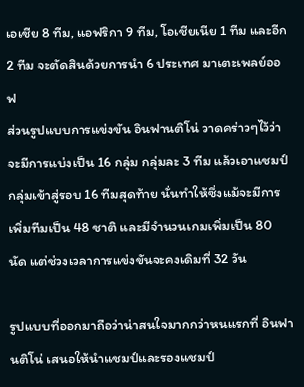เอเชีย 8 ทีม, แอฟริกา 9 ทีม, โอเชียเนีย 1 ทีม และอีก 2 ทีม จะตัดสินด้วยการนำ 6 ประเทศ มาเตะเพลย์ออฟ
ส่วนรูปแบบการแข่งขัน อินฟานติโน่ วาดคร่าวๆไว้ว่าจะมีการแบ่งเป็น 16 กลุ่ม กลุ่มละ 3 ทีม แล้วเอาแชมป์กลุ่มเข้าสู่รอบ 16 ทีมสุดท้าย นั่นทำให้ซึ่งแม้จะมีการเพิ่มทีมเป็น 48 ชาติ และมีจำนวนเกมเพิ่มเป็น 80 นัด แต่ช่วงเวลาการแข่งขันจะคงเดิมที่ 32 วัน

รูปแบบที่ออกมาถือว่าน่าสนใจมากกว่าหนแรกที่ อินฟานติโน่ เสนอให้นำแชมป์และรองแชมป์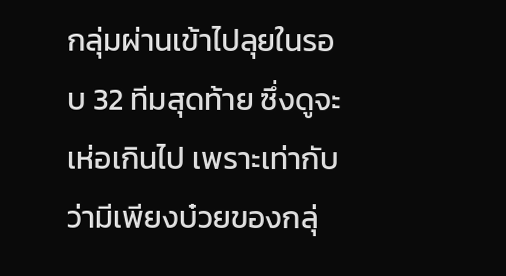กลุ่มผ่านเข้าไปลุยในรอบ 32 ทีมสุดท้าย ซึ่งดูจะเห่อเกินไป เพราะเท่ากับว่ามีเพียงบ๋วยของกลุ่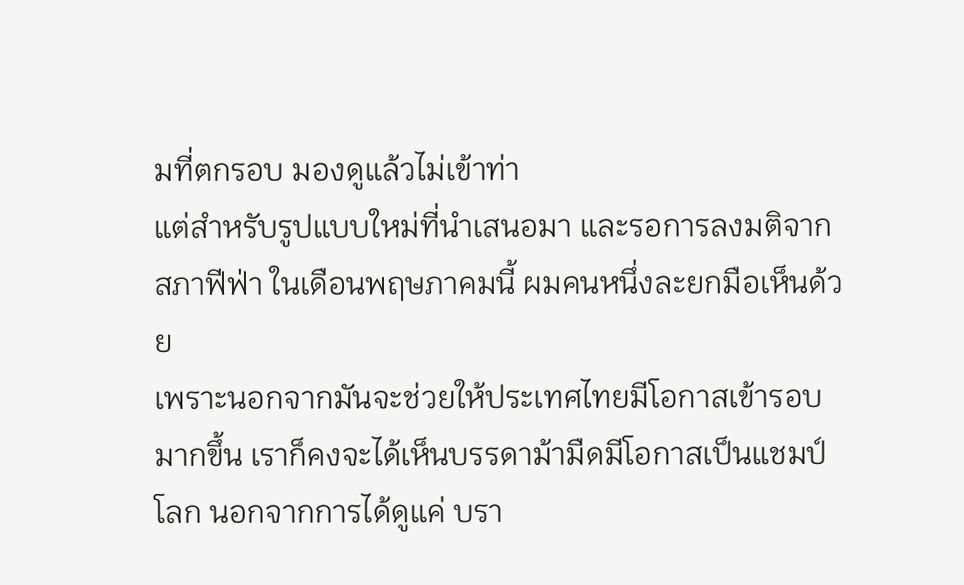มที่ตกรอบ มองดูแล้วไม่เข้าท่า
แต่สำหรับรูปแบบใหม่ที่นำเสนอมา และรอการลงมติจากสภาฟีฟ่า ในเดือนพฤษภาคมนี้ ผมคนหนึ่งละยกมือเห็นด้วย
เพราะนอกจากมันจะช่วยให้ประเทศไทยมีโอกาสเข้ารอบมากขึ้น เราก็คงจะได้เห็นบรรดาม้ามืดมีโอกาสเป็นแชมป์โลก นอกจากการได้ดูแค่ บรา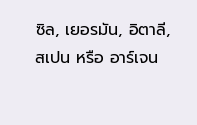ซิล, เยอรมัน, อิตาลี, สเปน หรือ อาร์เจน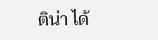ติน่า ได้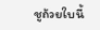ชูถ้วยใบนี้